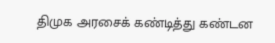திமுக அரசைக் கண்டித்து கண்டன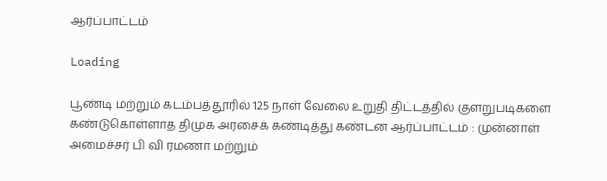ஆர்ப்பாட்டம்

Loading

பூண்டி மற்றும் கடம்பத்தூரில் 125 நாள் வேலை உறுதி திட்டத்தில் குளறுபடிகளை கண்டுகொள்ளாத திமுக அரசைக் கண்டித்து கண்டன ஆர்ப்பாட்டம் : முன்னாள் அமைச்சர் பி வி ரமணா மற்றும்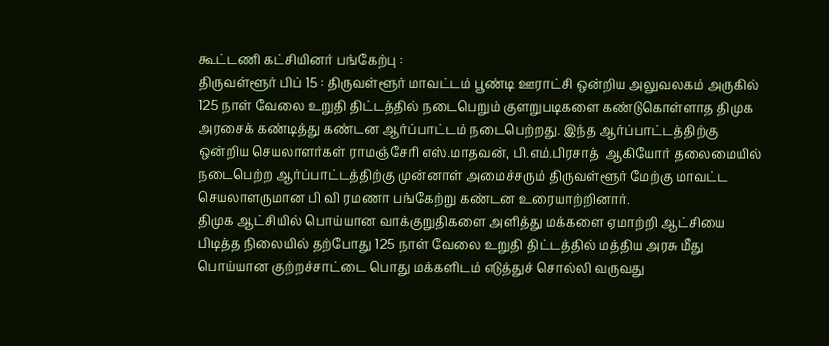கூட்டணி கட்சியினர் பங்கேற்பு :
திருவள்ளூர் பிப் 15 : திருவள்ளூர் மாவட்டம் பூண்டி ஊராட்சி ஒன்றிய அலுவலகம் அருகில் 125 நாள் வேலை உறுதி திட்டத்தில் நடைபெறும் குளறுபடிகளை கண்டுகொள்ளாத திமுக அரசைக் கண்டித்து கண்டன ஆர்ப்பாட்டம் நடைபெற்றது. இந்த ஆர்ப்பாட்டத்திற்கு ஒன்றிய செயலாளர்கள் ராமஞ்சேரி எஸ்.மாதவன், பி.எம்.பிரசாத்  ஆகியோர் தலைமையில் நடைபெற்ற ஆர்ப்பாட்டத்திற்கு முன்னாள் அமைச்சரும் திருவள்ளூர் மேற்கு மாவட்ட செயலாளருமான பி வி ரமணா பங்கேற்று கண்டன உரையாற்றினார்.
திமுக ஆட்சியில் பொய்யான வாக்குறுதிகளை அளித்து மக்களை ஏமாற்றி ஆட்சியை பிடித்த நிலையில் தற்போது 125 நாள் வேலை உறுதி திட்டத்தில் மத்திய அரசு மீது பொய்யான குற்றச்சாட்டை பொது மக்களிடம் எடுத்துச் சொல்லி வருவது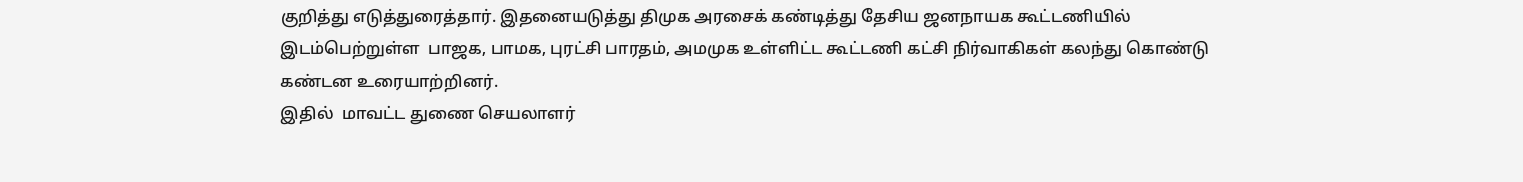குறித்து எடுத்துரைத்தார். இதனையடுத்து திமுக அரசைக் கண்டித்து தேசிய ஜனநாயக கூட்டணியில் இடம்பெற்றுள்ள  பாஜக, பாமக, புரட்சி பாரதம், அமமுக உள்ளிட்ட கூட்டணி கட்சி நிர்வாகிகள் கலந்து கொண்டு கண்டன உரையாற்றினர்.
இதில்  மாவட்ட துணை செயலாளர்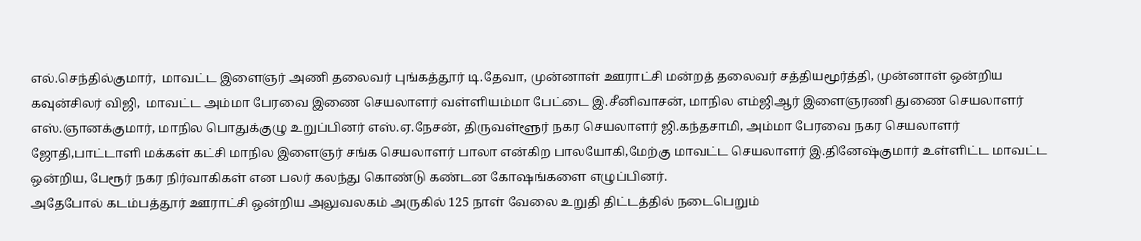எல்.செந்தில்குமார்,  மாவட்ட இளைஞர் அணி தலைவர் புங்கத்தூர் டி.தேவா, முன்னாள் ஊராட்சி மன்றத் தலைவர் சத்தியமூர்த்தி, முன்னாள் ஒன்றிய கவுன்சிலர் விஜி,  மாவட்ட அம்மா பேரவை இணை செயலாளர் வள்ளியம்மா பேட்டை இ.சீனிவாசன், மாநில எம்ஜிஆர் இளைஞரணி துணை செயலாளர் எஸ்.ஞானக்குமார், மாநில பொதுக்குழு உறுப்பினர் எஸ்.ஏ.நேசன், திருவள்ளூர் நகர செயலாளர் ஜி.கந்தசாமி, அம்மா பேரவை நகர செயலாளர் ஜோதி,பாட்டாளி மக்கள் கட்சி மாநில இளைஞர் சங்க செயலாளர் பாலா என்கிற பாலயோகி,மேற்கு மாவட்ட செயலாளர் இ.தினேஷ்குமார் உள்ளிட்ட மாவட்ட ஒன்றிய, பேரூர் நகர நிர்வாகிகள் என பலர் கலந்து கொண்டு கண்டன கோஷங்களை எழுப்பினர்.
அதேபோல் கடம்பத்தூர் ஊராட்சி ஒன்றிய அலுவலகம் அருகில் 125 நாள் வேலை உறுதி திட்டத்தில் நடைபெறும்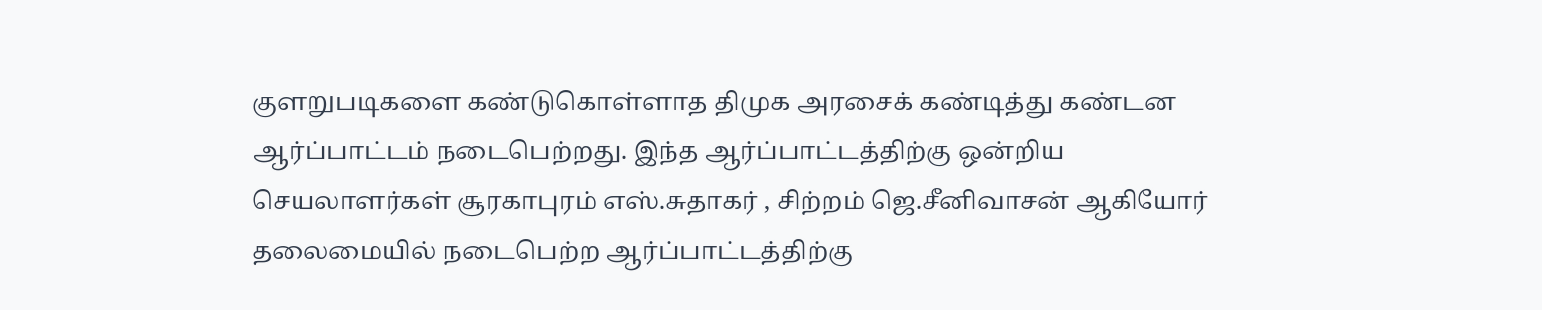குளறுபடிகளை கண்டுகொள்ளாத திமுக அரசைக் கண்டித்து கண்டன ஆர்ப்பாட்டம் நடைபெற்றது. இந்த ஆர்ப்பாட்டத்திற்கு ஒன்றிய செயலாளர்கள் சூரகாபுரம் எஸ்.சுதாகர் , சிற்றம் ஜெ.சீனிவாசன் ஆகியோர் தலைமையில் நடைபெற்ற ஆர்ப்பாட்டத்திற்கு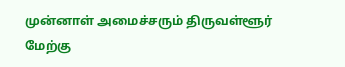முன்னாள் அமைச்சரும் திருவள்ளூர் மேற்கு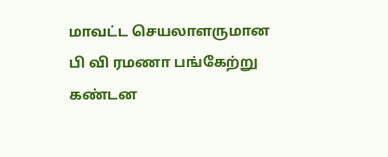மாவட்ட செயலாளருமான பி வி ரமணா பங்கேற்று கண்டன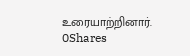உரையாற்றினார்.
0Shares